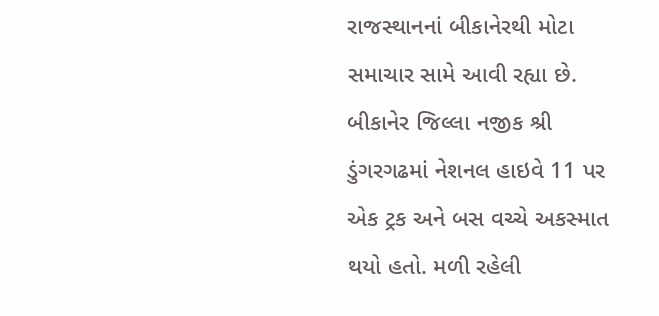રાજસ્થાનનાં બીકાનેરથી મોટા સમાચાર સામે આવી રહ્યા છે. બીકાનેર જિલ્લા નજીક શ્રી ડુંગરગઢમાં નેશનલ હાઇવે 11 પર એક ટ્રક અને બસ વચ્ચે અકસ્માત થયો હતો. મળી રહેલી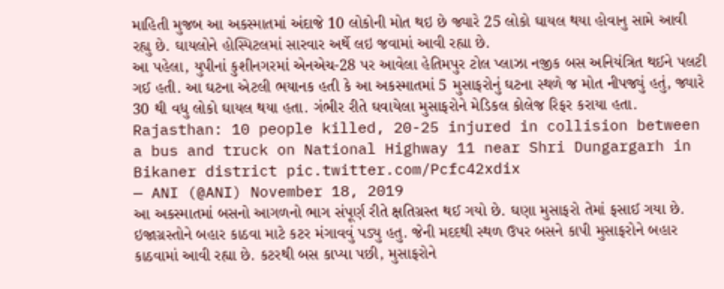માહિતી મુજબ આ અકસ્માતમાં અંદાજે 10 લોકોની મોત થઇ છે જ્યારે 25 લોકો ઘાયલ થયા હોવાનુ સામે આવી રહ્યુ છે. ઘાયલોને હોસ્પિટલમાં સારવાર અર્થે લઇ જવામાં આવી રહ્યા છે.
આ પહેલા, યુપીનાં કુશીનગરમાં એનએચ-28 પર આવેલા હેતિમપુર ટોલ પ્લાઝા નજીક બસ અનિયંત્રિત થઈને પલટી ગઈ હતી. આ ઘટના એટલી ભયાનક હતી કે આ અકસ્માતમાં 5 મુસાફરોનું ઘટના સ્થળે જ મોત નીપજ્યું હતું, જ્યારે 30 થી વધુ લોકો ઘાયલ થયા હતા. ગંભીર રીતે ઘવાયેલા મુસાફરોને મેડિકલ કોલેજ રિફર કરાયા હતા.
Rajasthan: 10 people killed, 20-25 injured in collision between a bus and truck on National Highway 11 near Shri Dungargarh in Bikaner district pic.twitter.com/Pcfc42xdix
— ANI (@ANI) November 18, 2019
આ અકસ્માતમાં બસનો આગળનો ભાગ સંપૂર્ણ રીતે ક્ષતિગ્રસ્ત થઈ ગયો છે. ઘણા મુસાફરો તેમાં ફસાઈ ગયા છે. ઇજાગ્રસ્તોને બહાર કાઠવા માટે કટર મંગાવવું પડ્યુ હતુ. જેની મદદથી સ્થળ ઉપર બસને કાપી મુસાફરોને બહાર કાઠવામાં આવી રહ્યા છે. કટરથી બસ કાપ્યા પછી, મુસાફરોને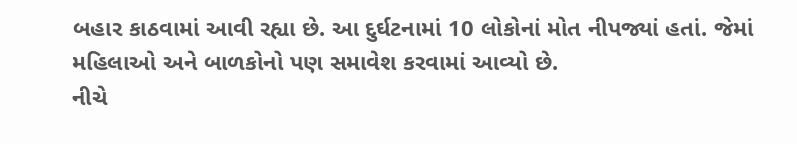બહાર કાઠવામાં આવી રહ્યા છે. આ દુર્ઘટનામાં 10 લોકોનાં મોત નીપજ્યાં હતાં. જેમાં મહિલાઓ અને બાળકોનો પણ સમાવેશ કરવામાં આવ્યો છે.
નીચે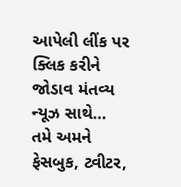આપેલી લીંક પર ક્લિક કરીને જોડાવ મંતવ્ય ન્યૂઝ સાથે…
તમે અમને ફેસબુક, ટ્વીટર,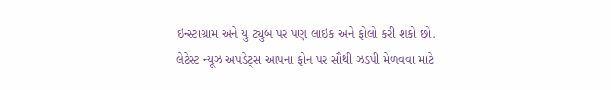ઇન્સ્ટાગ્રામ અને યુ ટ્યુબ પર પણ લાઇક અને ફોલો કરી શકો છો.
લેટેસ્ટ ન્યૂઝ અપડેટ્સ આપના ફોન પર સૌથી ઝડપી મેળવવા માટે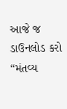આજે જ ડાઉનલોડ કરો “મંતવ્ય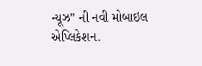ન્યૂઝ” ની નવી મોબાઇલ એપ્લિકેશન.